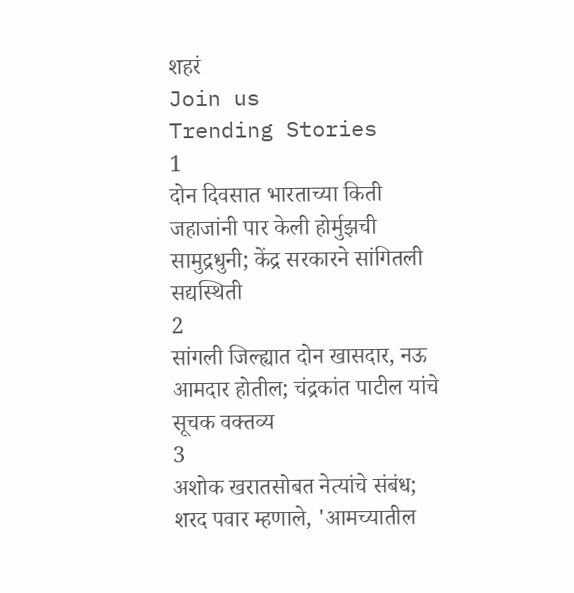शहरं
Join us
Trending Stories
1
दोन दिवसात भारताच्या किती जहाजांनी पार केली होर्मुझची सामुद्रधुनी; केंद्र सरकारने सांगितली सद्यस्थिती
2
सांगली जिल्ह्यात दोन खासदार, नऊ आमदार होतील; चंद्रकांत पाटील यांचे सूचक वक्तव्य
3
अशोक खरातसोबत नेत्यांचे संबंध; शरद पवार म्हणाले, 'आमच्यातील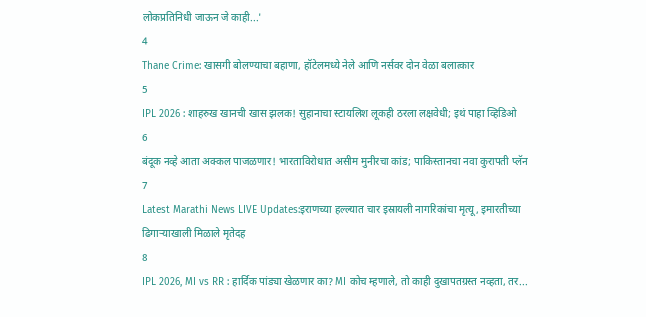लोकप्रतिनिधी जाऊन जे काही...'
4
Thane Crime: खासगी बोलण्याचा बहाणा, हॉटेलमध्ये नेले आणि नर्सवर दोन वेळा बलात्कार
5
IPL 2026 : शाहरुख खानची खास झलक! सुहानाचा स्टायलिश लूकही ठरला लक्षवेधी; इथं पाहा व्हिडिओ
6
बंदूक नव्हे आता अक्कल पाजळणार! भारताविरोधात असीम मुनीरचा कांड; पाकिस्तानचा नवा कुरापती प्लॅन
7
Latest Marathi News LIVE Updates:इराणच्या हल्ल्यात चार इस्रायली नागरिकांचा मृत्यू, इमारतीच्या ढिगाऱ्याखाली मिळाले मृतेदह
8
IPL 2026, MI vs RR : हार्दिक पांड्या खेळणार का? MI कोच म्हणाले, तो काही दुखापतग्रस्त नव्हता, तर...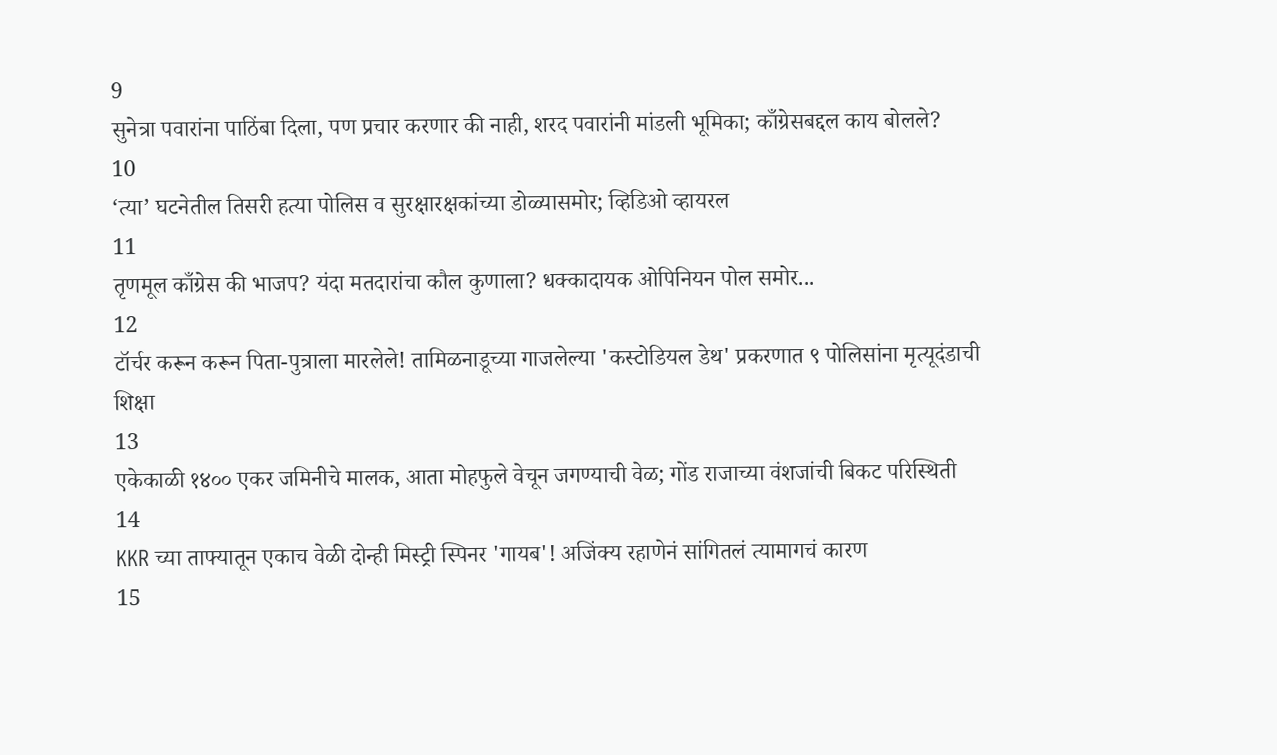9
सुनेत्रा पवारांना पाठिंबा दिला, पण प्रचार करणार की नाही, शरद पवारांनी मांडली भूमिका; काँग्रेसबद्दल काय बोलले?
10
‘त्या’ घटनेतील तिसरी हत्या पोलिस व सुरक्षारक्षकांच्या डोळ्यासमोर; व्हिडिओ व्हायरल
11
तृणमूल काँग्रेस की भाजप? यंदा मतदारांचा कौल कुणाला? धक्कादायक ओपिनियन पोल समोर...
12
टॉर्चर करून करून पिता-पुत्राला मारलेले! तामिळनाडूच्या गाजलेल्या 'कस्टोडियल डेथ' प्रकरणात ९ पोलिसांना मृत्यूदंडाची शिक्षा
13
एकेकाळी १४०० एकर जमिनीचे मालक, आता मोहफुले वेचून जगण्याची वेळ; गोंड राजाच्या वंशजांची बिकट परिस्थिती
14
KKR च्या ताफ्यातून एकाच वेळी दोन्ही मिस्ट्री स्पिनर 'गायब'! अजिंक्य रहाणेनं सांगितलं त्यामागचं कारण
15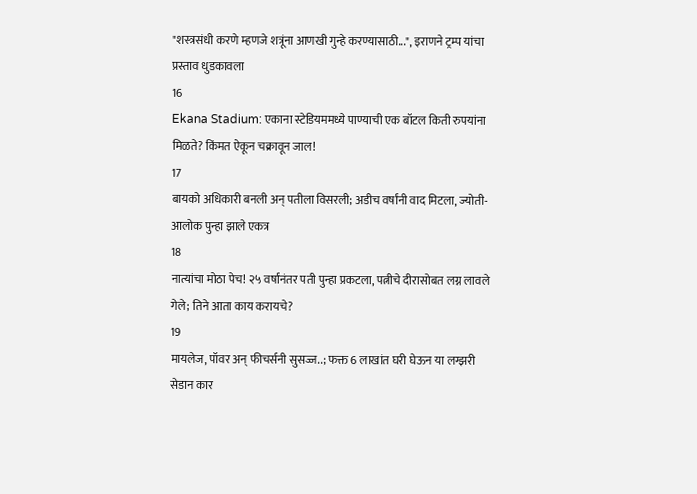"शस्त्रसंधी करणे म्हणजे शत्रूंना आणखी गुन्हे करण्यासाठी...", इराणने ट्रम्प यांचा प्रस्ताव धुडकावला
16
Ekana Stadium: एकाना स्टेडियममध्ये पाण्याची एक बॉटल किती रुपयांना मिळते? किंमत ऐकून चक्रावून जाल!
17
बायको अधिकारी बनली अन् पतीला विसरली; अडीच वर्षांनी वाद मिटला, ज्योती-आलोक पुन्हा झाले एकत्र
18
नात्यांचा मोठा पेच! २५ वर्षांनंतर पती पुन्हा प्रकटला, पत्नीचे दीरासोबत लग्न लावले गेले; तिने आता काय करायचे?
19
मायलेज, पॉवर अन् फीचर्सनी सुसज्ज..; फक्त 6 लाखांत घरी घेऊन या लग्झरी सेडान कार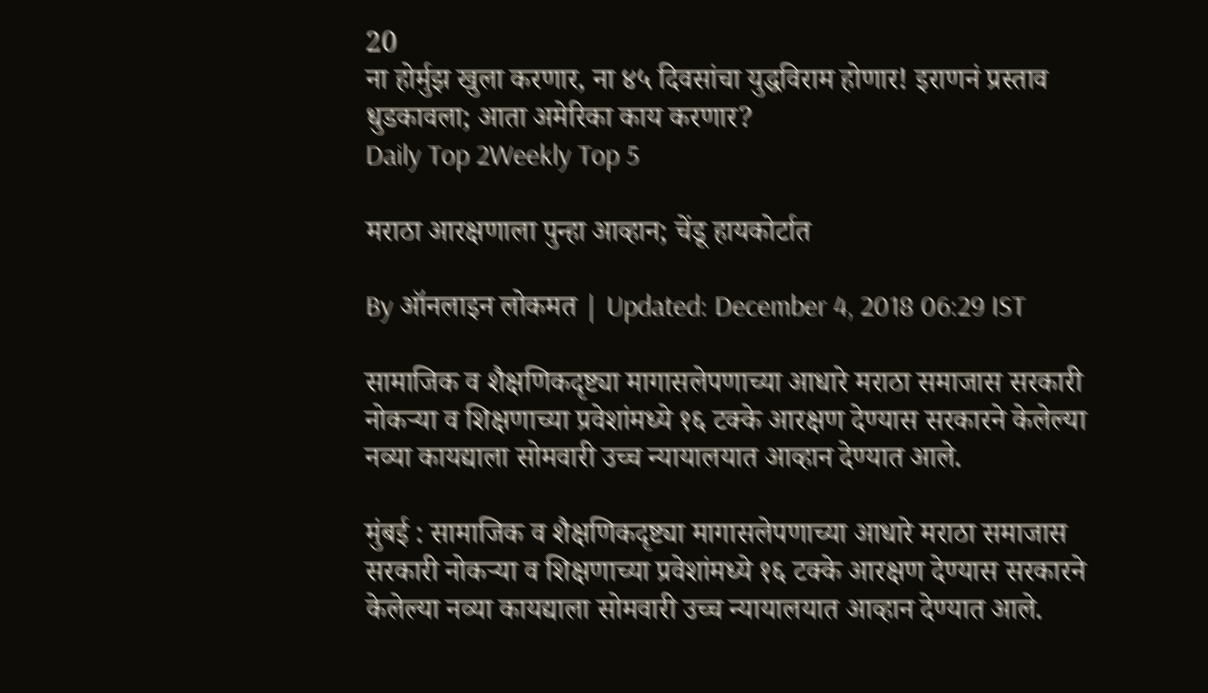20
ना होर्मुझ खुला करणार, ना ४५ दिवसांचा युद्धविराम होणार! इराणनं प्रस्ताव धुडकावला; आता अमेरिका काय करणार?
Daily Top 2Weekly Top 5

मराठा आरक्षणाला पुन्हा आव्हान; चेंडू हायकोर्टात

By ऑनलाइन लोकमत | Updated: December 4, 2018 06:29 IST

सामाजिक व शैक्षणिकदृष्ट्या मागासलेपणाच्या आधारे मराठा समाजास सरकारी नोकऱ्या व शिक्षणाच्या प्रवेशांमध्ये १६ टक्के आरक्षण देण्यास सरकारने केलेल्या नव्या कायद्याला सोमवारी उच्च न्यायालयात आव्हान देण्यात आले.

मुंबई : सामाजिक व शैक्षणिकदृष्ट्या मागासलेपणाच्या आधारे मराठा समाजास सरकारी नोकऱ्या व शिक्षणाच्या प्रवेशांमध्ये १६ टक्के आरक्षण देण्यास सरकारने केलेल्या नव्या कायद्याला सोमवारी उच्च न्यायालयात आव्हान देण्यात आले.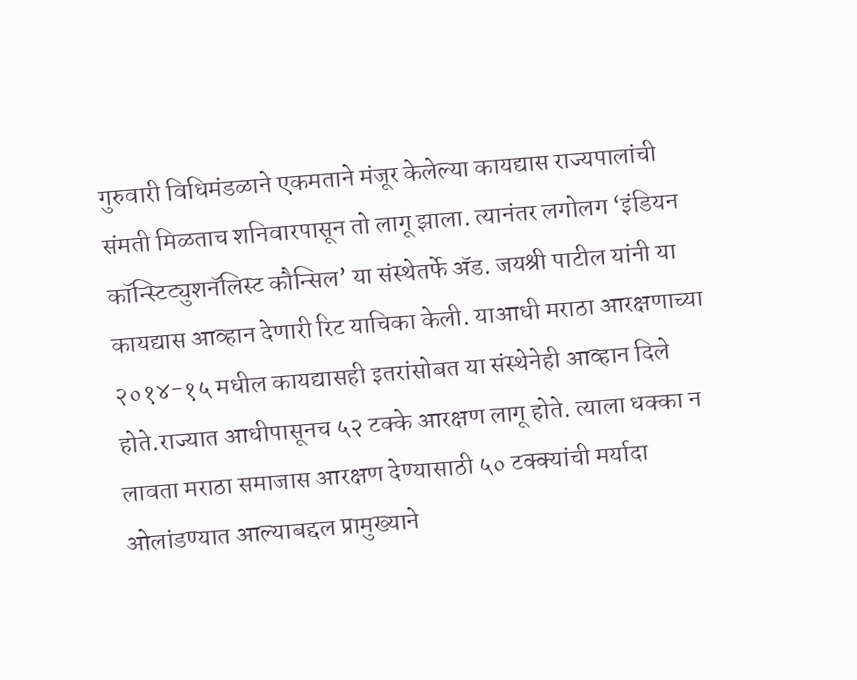गुरुवारी विधिमंडळाने एकमताने मंजूर केलेल्या कायद्यास राज्यपालांची संमती मिळताच शनिवारपासून तो लागू झाला. त्यानंतर लगोलग ‘इंडियन कॉन्स्टिट्युशनॅलिस्ट कौन्सिल’ या संस्थेतर्फे अ‍ॅड. जयश्री पाटील यांनी या कायद्यास आव्हान देणारी रिट याचिका केली. याआधी मराठा आरक्षणाच्या २०१४-१५ मधील कायद्यासही इतरांसोबत या संस्थेनेही आव्हान दिले होते.राज्यात आधीपासूनच ५२ टक्के आरक्षण लागू होते. त्याला धक्का न लावता मराठा समाजास आरक्षण देण्यासाठी ५० टक्क्यांची मर्यादा ओलांडण्यात आल्याबद्दल प्रामुख्याने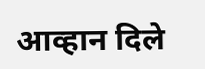आव्हान दिले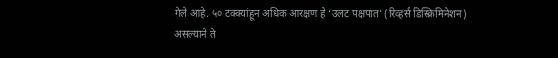गेले आहे. ५० टक्क्यांहून अधिक आरक्षण हे ‘उलट पक्षपात’ (रिव्हर्स डिस्क्रिमिनेशन) असल्याने ते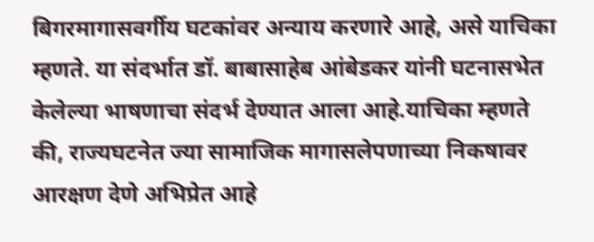बिगरमागासवर्गीय घटकांवर अन्याय करणारे आहे, असे याचिका म्हणते. या संदर्भात डॉ. बाबासाहेब आंबेडकर यांनी घटनासभेत केलेल्या भाषणाचा संदर्भ देण्यात आला आहे.याचिका म्हणते की, राज्यघटनेत ज्या सामाजिक मागासलेपणाच्या निकषावर आरक्षण देणे अभिप्रेत आहे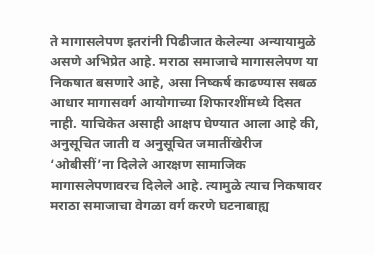ते मागासलेपण इतरांनी पिढीजात केलेल्या अन्यायामुळे असणे अभिप्रेत आहे. मराठा समाजाचे मागासलेपण या निकषात बसणारे आहे, असा निष्कर्ष काढण्यास सबळ आधार मागासवर्ग आयोगाच्या शिफारशींमध्ये दिसत नाही. याचिकेत असाही आक्षप घेण्यात आला आहे की, अनुसूचित जाती व अनुसूचित जमातींखेरीज ‘ओबीसीं’ना दिलेले आरक्षण सामाजिक मागासलेपणावरच दिलेले आहे. त्यामुळे त्याच निकषावर मराठा समाजाचा वेगळा वर्ग करणे घटनाबाह्य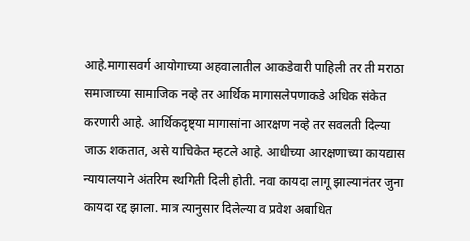आहे.मागासवर्ग आयोगाच्या अहवालातील आकडेवारी पाहिली तर ती मराठा समाजाच्या सामाजिक नव्हे तर आर्थिक मागासलेपणाकडे अधिक संकेत करणारी आहे. आर्थिकदृष्ट्या मागासांना आरक्षण नव्हे तर सवलती दिल्या जाऊ शकतात, असे याचिकेत म्हटले आहे. आधीच्या आरक्षणाच्या कायद्यास न्यायालयाने अंतरिम स्थगिती दिली होती. नवा कायदा लागू झाल्यानंतर जुना कायदा रद्द झाला. मात्र त्यानुसार दिलेल्या व प्रवेश अबाधित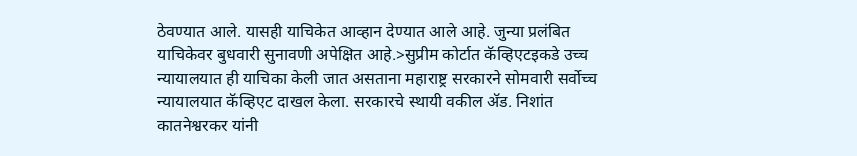ठेवण्यात आले. यासही याचिकेत आव्हान देण्यात आले आहे. जुन्या प्रलंबित याचिकेवर बुधवारी सुनावणी अपेक्षित आहे.>सुप्रीम कोर्टात कॅव्हिएटइकडे उच्च न्यायालयात ही याचिका केली जात असताना महाराष्ट्र सरकारने सोमवारी सर्वोच्च न्यायालयात कॅव्हिएट दाखल केला. सरकारचे स्थायी वकील अ‍ॅड. निशांत कातनेश्वरकर यांनी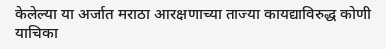केलेल्या या अर्जात मराठा आरक्षणाच्या ताज्या कायद्याविरुद्ध कोणी याचिका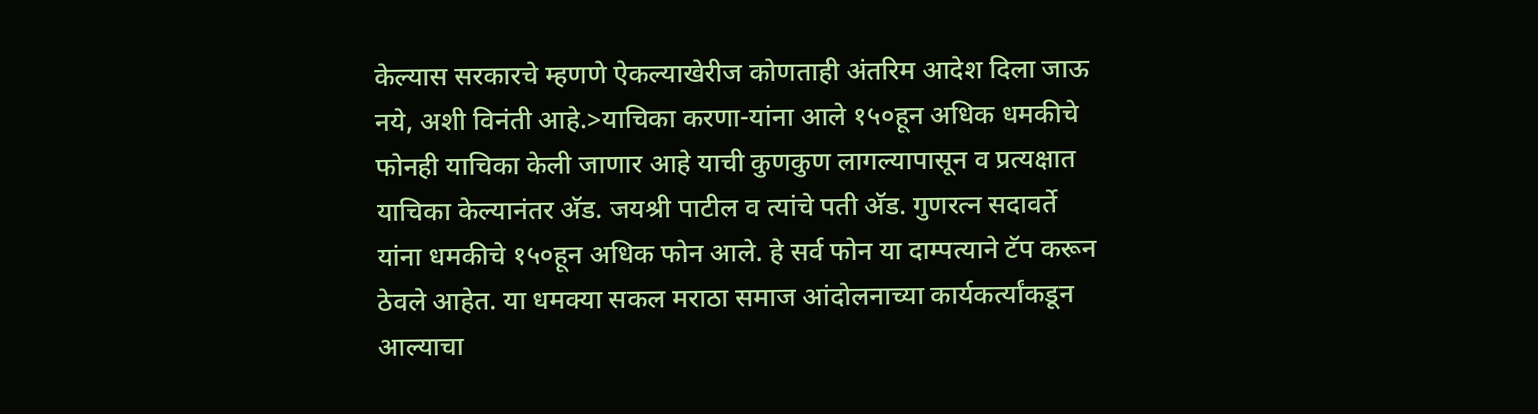केल्यास सरकारचे म्हणणे ऐकल्याखेरीज कोणताही अंतरिम आदेश दिला जाऊ नये, अशी विनंती आहे.>याचिका करणा-यांना आले १५०हून अधिक धमकीचे फोनही याचिका केली जाणार आहे याची कुणकुण लागल्यापासून व प्रत्यक्षात याचिका केल्यानंतर अ‍ॅड. जयश्री पाटील व त्यांचे पती अ‍ॅड. गुणरत्न सदावर्ते यांना धमकीचे १५०हून अधिक फोन आले. हे सर्व फोन या दाम्पत्याने टॅप करून ठेवले आहेत. या धमक्या सकल मराठा समाज आंदोलनाच्या कार्यकर्त्यांकडून आल्याचा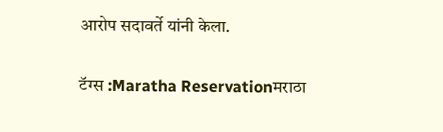आरोप सदावर्ते यांनी केला.

टॅग्स :Maratha Reservationमराठा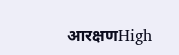आरक्षणHigh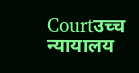Courtउच्च न्यायालय